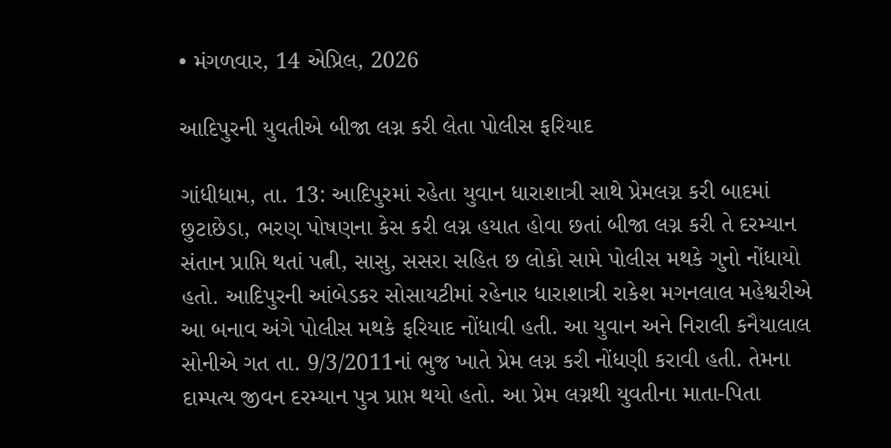• મંગળવાર, 14 એપ્રિલ, 2026

આદિપુરની યુવતીએ બીજા લગ્ન કરી લેતા પોલીસ ફરિયાદ

ગાંધીધામ, તા. 13: આદિપુરમાં રહેતા યુવાન ધારાશાત્રી સાથે પ્રેમલગ્ન કરી બાદમાં છુટાછેડા, ભરણ પોષણના કેસ કરી લગ્ન હયાત હોવા છતાં બીજા લગ્ન કરી તે દરમ્યાન સંતાન પ્રાપ્તિ થતાં પત્ની, સાસુ, સસરા સહિત છ લોકો સામે પોલીસ મથકે ગુનો નોંધાયો હતો. આદિપુરની આંબેડકર સોસાયટીમાં રહેનાર ધારાશાત્રી રાકેશ મગનલાલ મહેશ્વરીએ આ બનાવ અંગે પોલીસ મથકે ફરિયાદ નોંધાવી હતી. આ યુવાન અને નિરાલી કનૈયાલાલ સોનીએ ગત તા. 9/3/2011નાં ભુજ ખાતે પ્રેમ લગ્ન કરી નોંધણી કરાવી હતી. તેમના દામ્પત્ય જીવન દરમ્યાન પુત્ર પ્રાપ્ત થયો હતો. આ પ્રેમ લગ્નથી યુવતીના માતા-પિતા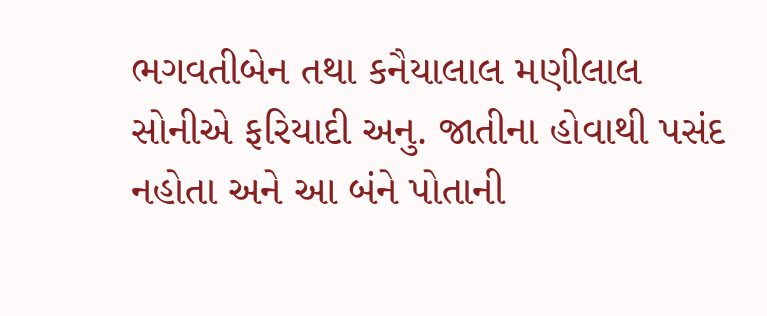ભગવતીબેન તથા કનૈયાલાલ મણીલાલ સોનીએ ફરિયાદી અનુ. જાતીના હોવાથી પસંદ નહોતા અને આ બંને પોતાની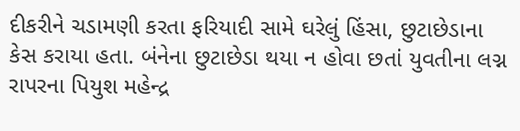દીકરીને ચડામણી કરતા ફરિયાદી સામે ઘરેલું હિંસા, છુટાછેડાના કેસ કરાયા હતા. બંનેના છુટાછેડા થયા ન હોવા છતાં યુવતીના લગ્ન રાપરના પિયુશ મહેન્દ્ર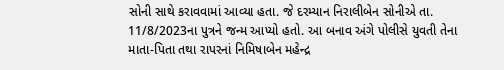સોની સાથે કરાવવામાં આવ્યા હતા. જે દરમ્યાન નિરાલીબેન સોનીએ તા. 11/8/2023ના પુત્રને જન્મ આપ્યો હતો. આ બનાવ અંગે પોલીસે યુવતી તેના માતા-પિતા તથા રાપરનાં નિમિષાબેન મહેન્દ્ર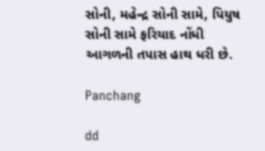સોની, મહેન્દ્ર સોની સામે, પિયુષ સોની સામે ફરિયાદ નોંધી આગળની તપાસ હાથ ધરી છે.

Panchang

dd